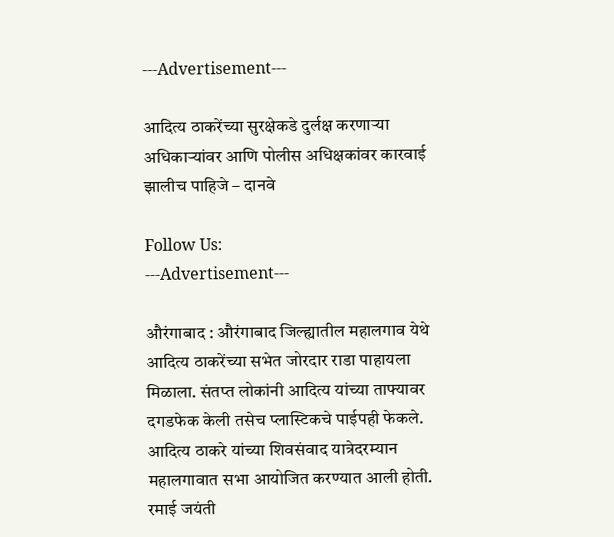---Advertisement---

आदित्य ठाकरेंच्या सुरक्षेकडे दुर्लक्ष करणाऱ्या अधिकाऱ्यांवर आणि पोलीस अधिक्षकांवर कारवाई झालीच पाहिजे – दानवे

Follow Us:
---Advertisement---

औरंगाबाद : औरंगाबाद जिल्ह्यातील महालगाव येथे आदित्य ठाकरेंच्या सभेत जोरदार राडा पाहायला मिळाला. संतप्त लोकांनी आदित्य यांच्या ताफ्यावर दगडफेक केली तसेच प्लास्टिकचे पाईपही फेकले. आदित्य ठाकरे यांच्या शिवसंवाद यात्रेदरम्यान महालगावात सभा आयोजित करण्यात आली होती. रमाई जयंती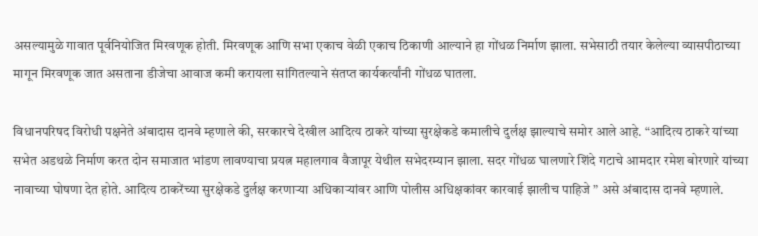असल्यामुळे गावात पूर्वनियोजित मिरवणूक होती. मिरवणूक आणि सभा एकाच वेळी एकाच ठिकाणी आल्याने हा गोंधळ निर्माण झाला. सभेसाठी तयार केलेल्या व्यासपीठाच्या मागून मिरवणूक जात असताना डीजेचा आवाज कमी करायला सांगितल्याने संतप्त कार्यकर्त्यांनी गोंधळ घातला.

विधानपरिषद विरोधी पक्षनेते अंबादास दानवे म्हणाले की, सरकारचे देखील आदित्य ठाकरे यांच्या सुरक्षेकडे कमालीचे दुर्लक्ष झाल्याचे समोर आले आहे. “आदित्य ठाकरे यांच्या सभेत अडथळे निर्माण करत दोन समाजात भांडण लावण्याचा प्रयत्न महालगाव वैजापूर येथील सभेदरम्यान झाला. सदर गोंधळ घालणारे शिंदे गटाचे आमदार रमेश बोरणारे यांच्या नावाच्या घोषणा देत होते. आदित्य ठाकरेंच्या सुरक्षेकडे दुर्लक्ष करणाऱ्या अधिकाऱ्यांवर आणि पोलीस अधिक्षकांवर कारवाई झालीच पाहिजे ” असे अंबादास दानवे म्हणाले.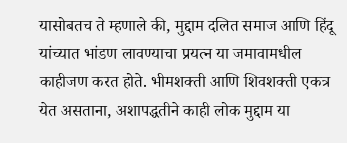यासोबतच ते म्हणाले की, मुद्दाम दलित समाज आणि हिंदू यांच्यात भांडण लावण्याचा प्रयत्न या जमावामधील काहीजण करत होते. भीमशक्ती आणि शिवशक्ती एकत्र येत असताना, अशापद्धतीने काही लोक मुद्दाम या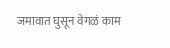जमावात घुसून वेगळं काम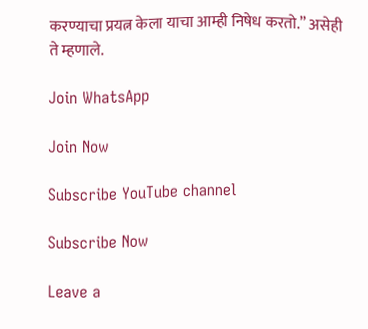करण्याचा प्रयत्न केला याचा आम्ही निषेध करतो.” असेही ते म्हणाले.

Join WhatsApp

Join Now

Subscribe YouTube channel

Subscribe Now

Leave a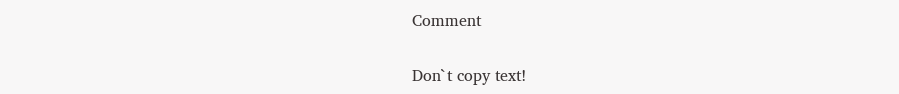Comment

Don`t copy text!